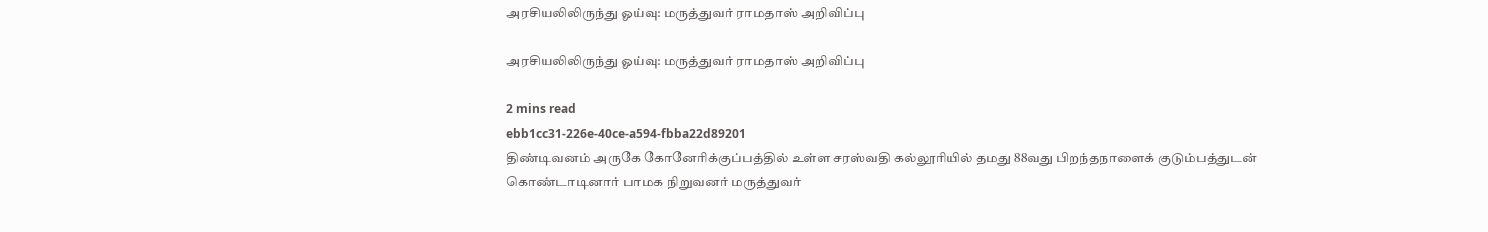அரசியலிலிருந்து ஓய்வு: மருத்துவர் ராமதாஸ் அறிவிப்பு

அரசியலிலிருந்து ஓய்வு: மருத்துவர் ராமதாஸ் அறிவிப்பு

2 mins read
ebb1cc31-226e-40ce-a594-fbba22d89201
திண்டிவனம் அருகே கோனேரிக்குப்பத்தில் உள்ள சரஸ்வதி கல்லூரியில் தமது 88வது பிறந்தநாளைக் குடும்பத்துடன் கொண்டாடினார் பாமக நிறுவனர் மருத்துவர்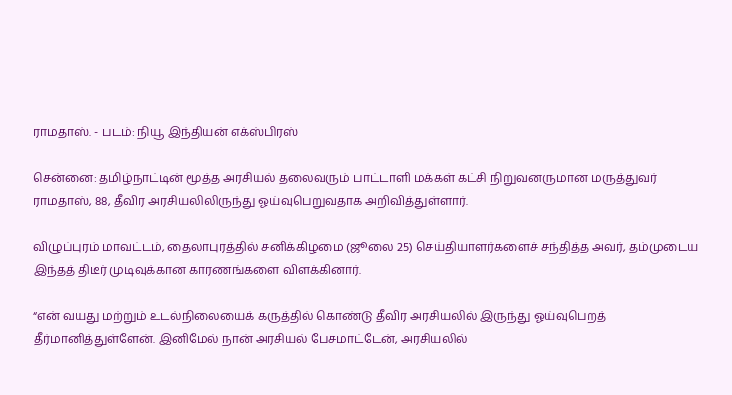ராமதாஸ். - படம்: நியூ இந்தியன் எக்ஸ்பிரஸ்

சென்னை: தமிழ்நாட்டின் மூத்த அரசியல் தலைவரும் பாட்டாளி மக்கள் கட்சி நிறுவனருமான மருத்துவர் ராமதாஸ், 88, தீவிர அரசியலிலிருந்து ஓய்வுபெறுவதாக அறிவித்துள்ளார்.

விழுப்புரம் மாவட்டம், தைலாபுரத்தில் சனிக்கிழமை (ஜூலை 25) செய்தியாளர்களைச் சந்தித்த அவர், தம்முடைய இந்தத் திடீர் முடிவுக்கான காரணங்களை விளக்கினார்.

“என் வயது மற்றும் உடல்நிலையைக் கருத்தில் கொண்டு தீவிர அரசியலில் இருந்து ஓய்வுபெறத் தீர்மானித்துள்ளேன். இனிமேல் நான் அரசியல் பேசமாட்டேன், அரசியலில்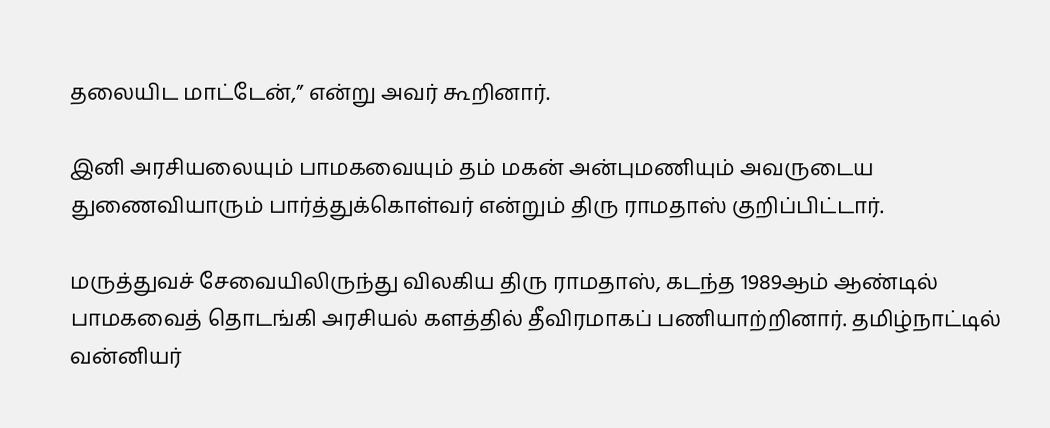தலையிட மாட்டேன்,” என்று அவர் கூறினார்.

இனி அரசியலையும் பாமகவையும் தம் மகன் அன்புமணியும் அவருடைய துணைவியாரும் பார்த்துக்கொள்வர் என்றும் திரு ராமதாஸ் குறிப்பிட்டார்.

மருத்துவச் சேவையிலிருந்து விலகிய திரு ராமதாஸ், கடந்த 1989ஆம் ஆண்டில் பாமகவைத் தொடங்கி அரசியல் களத்தில் தீவிரமாகப் பணியாற்றினார். தமிழ்நாட்டில் வன்னியர்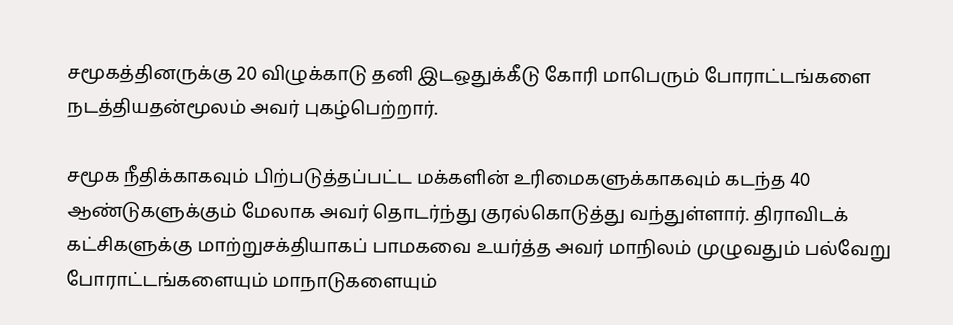சமூகத்தினருக்கு 20 விழுக்காடு தனி இடஒதுக்கீடு கோரி மாபெரும் போராட்டங்களை நடத்தியதன்மூலம் அவர் புகழ்பெற்றார்.

சமூக நீதிக்காகவும் பிற்படுத்தப்பட்ட மக்களின் உரிமைகளுக்காகவும் கடந்த 40 ஆண்டுகளுக்கும் மேலாக அவர் தொடர்ந்து குரல்கொடுத்து வந்துள்ளார். திராவிடக் கட்சிகளுக்கு மாற்றுசக்தியாகப் பாமகவை உயர்த்த அவர் மாநிலம் முழுவதும் பல்வேறு போராட்டங்களையும் மாநாடுகளையும்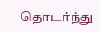தொடர்ந்து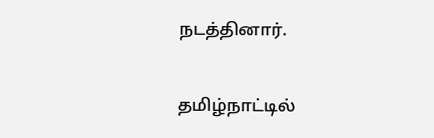நடத்தினார்.

தமிழ்நாட்டில்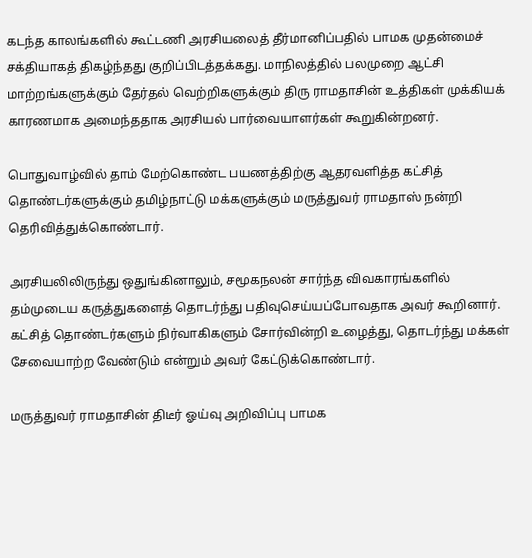கடந்த காலங்களில் கூட்டணி அரசியலைத் தீர்மானிப்பதில் பாமக முதன்மைச் சக்தியாகத் திகழ்ந்தது குறிப்பிடத்தக்கது. மாநிலத்தில் பலமுறை ஆட்சி மாற்றங்களுக்கும் தேர்தல் வெற்றிகளுக்கும் திரு ராமதாசின் உத்திகள் முக்கியக் காரணமாக அமைந்ததாக அரசியல் பார்வையாளர்கள் கூறுகின்றனர்.

பொதுவாழ்வில் தாம் மேற்கொண்ட பயணத்திற்கு ஆதரவளித்த கட்சித் தொண்டர்களுக்கும் தமிழ்நாட்டு மக்களுக்கும் மருத்துவர் ராமதாஸ் நன்றி தெரிவித்துக்கொண்டார்.

அரசியலிலிருந்து ஒதுங்கினாலும், சமூகநலன் சார்ந்த விவகாரங்களில் தம்முடைய கருத்துகளைத் தொடர்ந்து பதிவுசெய்யப்போவதாக அவர் கூறினார். கட்சித் தொண்டர்களும் நிர்வாகிகளும் சோர்வின்றி உழைத்து, தொடர்ந்து மக்கள் சேவையாற்ற வேண்டும் என்றும் அவர் கேட்டுக்கொண்டார்.

மருத்துவர் ராமதாசின் திடீர் ஓய்வு அறிவிப்பு பாமக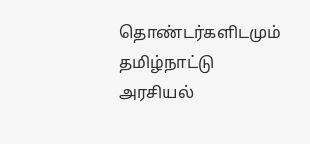தொண்டர்களிடமும் தமிழ்நாட்டு அரசியல்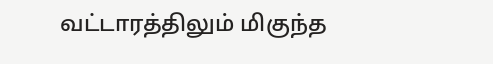வட்டாரத்திலும் மிகுந்த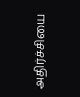அதிர்ச்சியை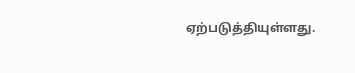ஏற்படுத்தியுள்ளது.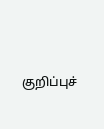குறிப்புச்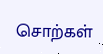சொற்கள்